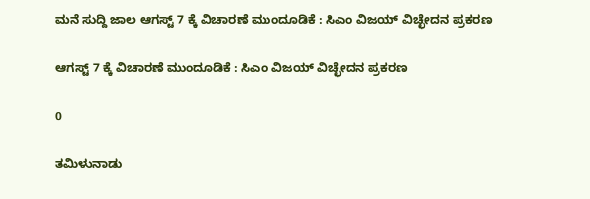ಮನೆ ಸುದ್ದಿ ಜಾಲ ಆಗಸ್ಟ್ 7 ಕ್ಕೆ ವಿಚಾರಣೆ ಮುಂದೂಡಿಕೆ : ಸಿಎಂ ವಿಜಯ್ ವಿಚ್ಛೇದನ ಪ್ರಕರಣ

ಆಗಸ್ಟ್ 7 ಕ್ಕೆ ವಿಚಾರಣೆ ಮುಂದೂಡಿಕೆ : ಸಿಎಂ ವಿಜಯ್ ವಿಚ್ಛೇದನ ಪ್ರಕರಣ

0

ತಮಿಳುನಾಡು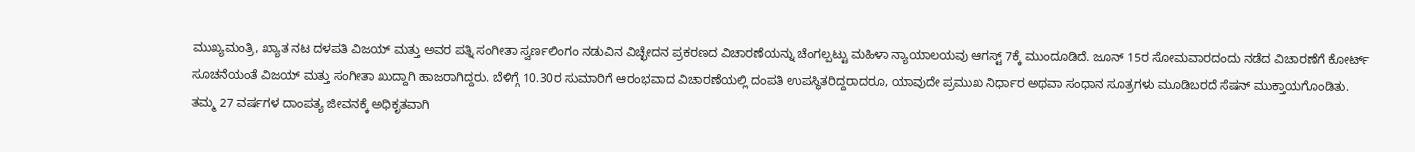ಮುಖ್ಯಮಂತ್ರಿ, ಖ್ಯಾತ ನಟ ದಳಪತಿ ವಿಜಯ್ ಮತ್ತು ಅವರ ಪತ್ನಿ ಸಂಗೀತಾ ಸ್ವರ್ಣಲಿಂಗಂ ನಡುವಿನ ವಿಚ್ಛೇದನ ಪ್ರಕರಣದ ವಿಚಾರಣೆಯನ್ನು ಚೆಂಗಲ್ಪಟ್ಟು ಮಹಿಳಾ ನ್ಯಾಯಾಲಯವು ಆಗಸ್ಟ್ 7ಕ್ಕೆ ಮುಂದೂಡಿದೆ. ಜೂನ್ 15ರ ಸೋಮವಾರದಂದು ನಡೆದ ವಿಚಾರಣೆಗೆ ಕೋರ್ಟ್ ಸೂಚನೆಯಂತೆ ವಿಜಯ್ ಮತ್ತು ಸಂಗೀತಾ ಖುದ್ದಾಗಿ ಹಾಜರಾಗಿದ್ದರು. ಬೆಳಿಗ್ಗೆ 10.30ರ ಸುಮಾರಿಗೆ ಆರಂಭವಾದ ವಿಚಾರಣೆಯಲ್ಲಿ ದಂಪತಿ ಉಪಸ್ಥಿತರಿದ್ದರಾದರೂ, ಯಾವುದೇ ಪ್ರಮುಖ ನಿರ್ಧಾರ ಅಥವಾ ಸಂಧಾನ ಸೂತ್ರಗಳು ಮೂಡಿಬರದೆ ಸೆಷನ್ ಮುಕ್ತಾಯಗೊಂಡಿತು. ತಮ್ಮ 27 ವರ್ಷಗಳ ದಾಂಪತ್ಯ ಜೀವನಕ್ಕೆ ಅಧಿಕೃತವಾಗಿ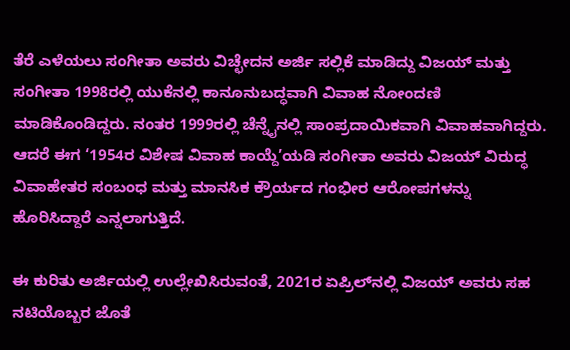ತೆರೆ ಎಳೆಯಲು ಸಂಗೀತಾ ಅವರು ವಿಚ್ಛೇದನ ಅರ್ಜಿ ಸಲ್ಲಿಕೆ ಮಾಡಿದ್ದು ವಿಜಯ್ ಮತ್ತು ಸಂಗೀತಾ 1998ರಲ್ಲಿ ಯುಕೆನಲ್ಲಿ ಕಾನೂನುಬದ್ಧವಾಗಿ ವಿವಾಹ ನೋಂದಣಿ ಮಾಡಿಕೊಂಡಿದ್ದರು. ನಂತರ 1999ರಲ್ಲಿ ಚೆನ್ನೈನಲ್ಲಿ ಸಾಂಪ್ರದಾಯಿಕವಾಗಿ ವಿವಾಹವಾಗಿದ್ದರು. ಆದರೆ ಈಗ ‘1954ರ ವಿಶೇಷ ವಿವಾಹ ಕಾಯ್ದೆ’ಯಡಿ ಸಂಗೀತಾ ಅವರು ವಿಜಯ್ ವಿರುದ್ಧ ವಿವಾಹೇತರ ಸಂಬಂಧ ಮತ್ತು ಮಾನಸಿಕ ಕ್ರೌರ್ಯದ ಗಂಭೀರ ಆರೋಪಗಳನ್ನು ಹೊರಿಸಿದ್ದಾರೆ ಎನ್ನಲಾಗುತ್ತಿದೆ.

ಈ ಕುರಿತು ಅರ್ಜಿಯಲ್ಲಿ ಉಲ್ಲೇಖಿಸಿರುವಂತೆ, 2021ರ ಏಪ್ರಿಲ್‌ನಲ್ಲಿ ವಿಜಯ್ ಅವರು ಸಹ ನಟಿಯೊಬ್ಬರ ಜೊತೆ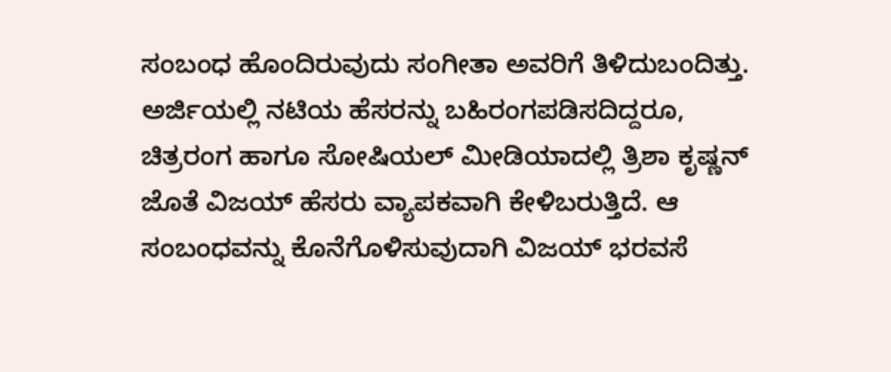ಸಂಬಂಧ ಹೊಂದಿರುವುದು ಸಂಗೀತಾ ಅವರಿಗೆ ತಿಳಿದುಬಂದಿತ್ತು. ಅರ್ಜಿಯಲ್ಲಿ ನಟಿಯ ಹೆಸರನ್ನು ಬಹಿರಂಗಪಡಿಸದಿದ್ದರೂ, ಚಿತ್ರರಂಗ ಹಾಗೂ ಸೋಷಿಯಲ್ ಮೀಡಿಯಾದಲ್ಲಿ ತ್ರಿಶಾ ಕೃಷ್ಣನ್ ಜೊತೆ ವಿಜಯ್ ಹೆಸರು ವ್ಯಾಪಕವಾಗಿ ಕೇಳಿಬರುತ್ತಿದೆ. ಆ ಸಂಬಂಧವನ್ನು ಕೊನೆಗೊಳಿಸುವುದಾಗಿ ವಿಜಯ್ ಭರವಸೆ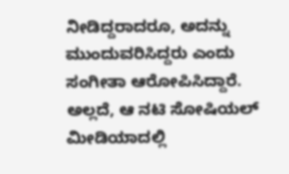ನೀಡಿದ್ದರಾದರೂ, ಅದನ್ನು ಮುಂದುವರಿಸಿದ್ದರು ಎಂದು ಸಂಗೀತಾ ಆರೋಪಿಸಿದ್ದಾರೆ. ಅಲ್ಲದೆ, ಆ ನಟಿ ಸೋಷಿಯಲ್ ಮೀಡಿಯಾದಲ್ಲಿ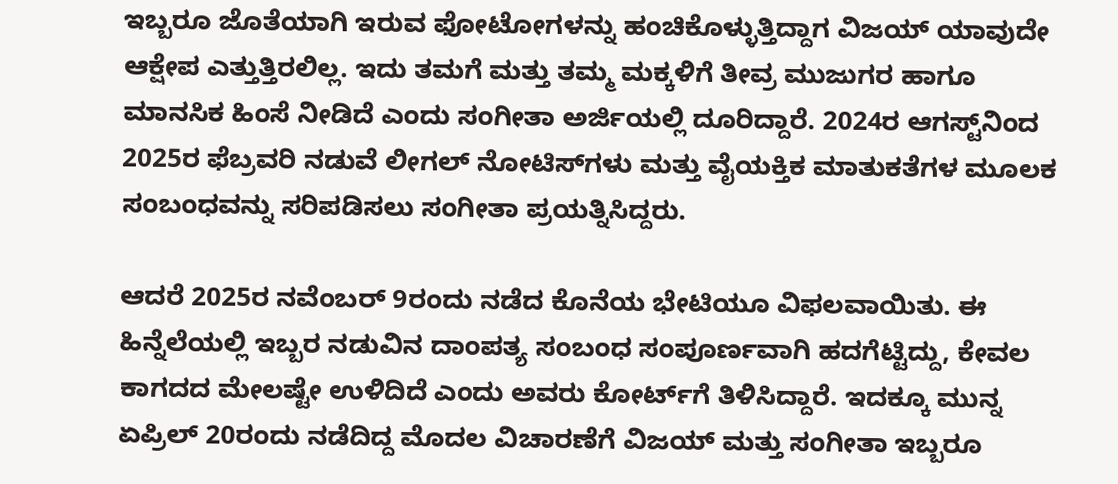ಇಬ್ಬರೂ ಜೊತೆಯಾಗಿ ಇರುವ ಫೋಟೋಗಳನ್ನು ಹಂಚಿಕೊಳ್ಳುತ್ತಿದ್ದಾಗ ವಿಜಯ್ ಯಾವುದೇ ಆಕ್ಷೇಪ ಎತ್ತುತ್ತಿರಲಿಲ್ಲ. ಇದು ತಮಗೆ ಮತ್ತು ತಮ್ಮ ಮಕ್ಕಳಿಗೆ ತೀವ್ರ ಮುಜುಗರ ಹಾಗೂ ಮಾನಸಿಕ ಹಿಂಸೆ ನೀಡಿದೆ ಎಂದು ಸಂಗೀತಾ ಅರ್ಜಿಯಲ್ಲಿ ದೂರಿದ್ದಾರೆ. 2024ರ ಆಗಸ್ಟ್‌ನಿಂದ 2025ರ ಫೆಬ್ರವರಿ ನಡುವೆ ಲೀಗಲ್ ನೋಟಿಸ್‌ಗಳು ಮತ್ತು ವೈಯಕ್ತಿಕ ಮಾತುಕತೆಗಳ ಮೂಲಕ ಸಂಬಂಧವನ್ನು ಸರಿಪಡಿಸಲು ಸಂಗೀತಾ ಪ್ರಯತ್ನಿಸಿದ್ದರು.

ಆದರೆ 2025ರ ನವೆಂಬರ್ 9ರಂದು ನಡೆದ ಕೊನೆಯ ಭೇಟಿಯೂ ವಿಫಲವಾಯಿತು. ಈ ಹಿನ್ನೆಲೆಯಲ್ಲಿ ಇಬ್ಬರ ನಡುವಿನ ದಾಂಪತ್ಯ ಸಂಬಂಧ ಸಂಪೂರ್ಣವಾಗಿ ಹದಗೆಟ್ಟಿದ್ದು, ಕೇವಲ ಕಾಗದದ ಮೇಲಷ್ಟೇ ಉಳಿದಿದೆ ಎಂದು ಅವರು ಕೋರ್ಟ್‌ಗೆ ತಿಳಿಸಿದ್ದಾರೆ. ಇದಕ್ಕೂ ಮುನ್ನ ಏಪ್ರಿಲ್ 20ರಂದು ನಡೆದಿದ್ದ ಮೊದಲ ವಿಚಾರಣೆಗೆ ವಿಜಯ್ ಮತ್ತು ಸಂಗೀತಾ ಇಬ್ಬರೂ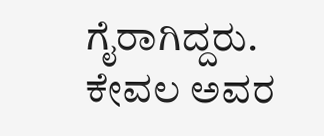ಗೈರಾಗಿದ್ದರು. ಕೇವಲ ಅವರ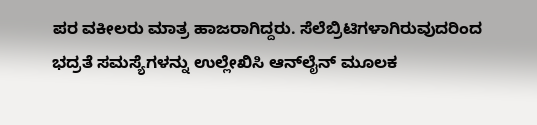ಪರ ವಕೀಲರು ಮಾತ್ರ ಹಾಜರಾಗಿದ್ದರು. ಸೆಲೆಬ್ರಿಟಿಗಳಾಗಿರುವುದರಿಂದ ಭದ್ರತೆ ಸಮಸ್ಯೆಗಳನ್ನು ಉಲ್ಲೇಖಿಸಿ ಆನ್‌ಲೈನ್ ಮೂಲಕ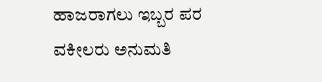ಹಾಜರಾಗಲು ಇಬ್ಬರ ಪರ ವಕೀಲರು ಅನುಮತಿ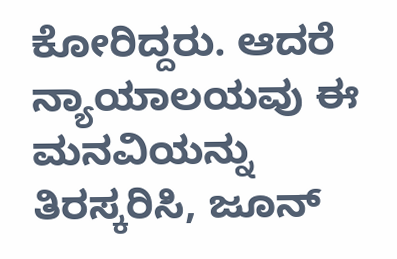ಕೋರಿದ್ದರು. ಆದರೆ ನ್ಯಾಯಾಲಯವು ಈ ಮನವಿಯನ್ನು ತಿರಸ್ಕರಿಸಿ, ಜೂನ್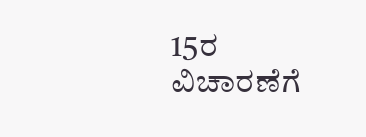15ರ ವಿಚಾರಣೆಗೆ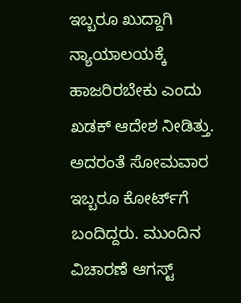ಇಬ್ಬರೂ ಖುದ್ದಾಗಿ ನ್ಯಾಯಾಲಯಕ್ಕೆ ಹಾಜರಿರಬೇಕು ಎಂದು ಖಡಕ್ ಆದೇಶ ನೀಡಿತ್ತು. ಅದರಂತೆ ಸೋಮವಾರ ಇಬ್ಬರೂ ಕೋರ್ಟ್‌ಗೆ ಬಂದಿದ್ದರು. ಮುಂದಿನ ವಿಚಾರಣೆ ಆಗಸ್ಟ್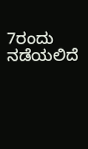7ರಂದು ನಡೆಯಲಿದೆ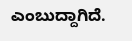ಎಂಬುದ್ದಾಗಿದೆ.